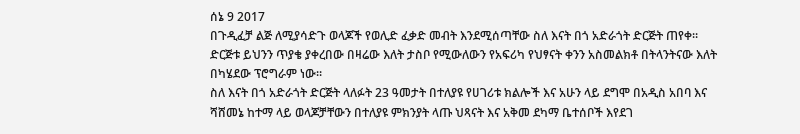ሰኔ 9 2017
በጉዲፈቻ ልጅ ለሚያሳድጉ ወላጆች የወሊድ ፈቃድ መብት እንደሚሰጣቸው ስለ እናት በጎ አድራጎት ድርጅት ጠየቀ።
ድርጅቱ ይህንን ጥያቄ ያቀረበው በዛሬው እለት ታስቦ የሚውለውን የአፍሪካ የህፃናት ቀንን አስመልክቶ በትላንትናው እለት በካሄደው ፕሮግራም ነው።
ስለ እናት በጎ አድራጎት ድርጅት ላለፉት 23 ዓመታት በተለያዩ የሀገሪቱ ክልሎች እና አሁን ላይ ደግሞ በአዲስ አበባ እና ሻሸመኔ ከተማ ላይ ወላጆቻቸውን በተለያዩ ምክንያት ላጡ ህጻናት እና አቅመ ደካማ ቤተሰቦች እየደገ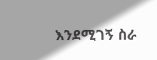እንደሚገኝ ስራ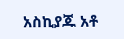አስኪያጁ አቶ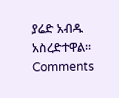ያሬድ አብዱ አስረድተዋል።
Comments